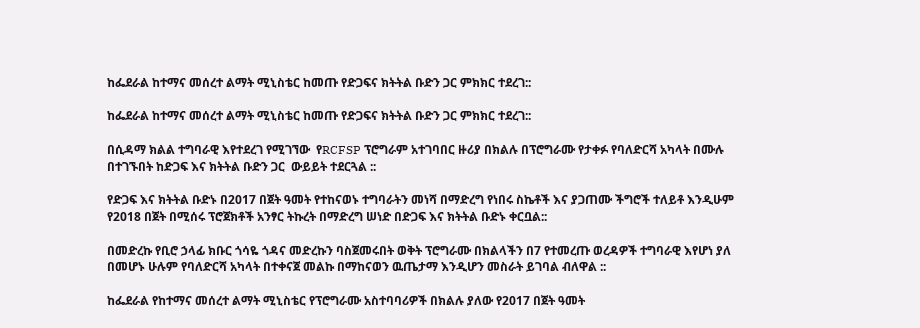ከፌደራል ከተማና መሰረተ ልማት ሚኒስቴር ከመጡ የድጋፍና ክትትል ቡድን ጋር ምክክር ተደረገ::

ከፌደራል ከተማና መሰረተ ልማት ሚኒስቴር ከመጡ የድጋፍና ክትትል ቡድን ጋር ምክክር ተደረገ::

በሲዳማ ክልል ተግባራዊ እየተደረገ የሚገኘው  የRCFSP ፕሮግራም አተገባበር ዙሪያ በክልሉ በፕሮግራሙ የታቀፉ የባለድርሻ አካላት በሙሉ በተገኙበት ከድጋፍ እና ክትትል ቡድን ጋር  ውይይት ተደርጓል ::

የድጋፍ እና ክትትል ቡድኑ በ2017 በጀት ዓመት የተከናወኑ ተግባራትን መነሻ በማድረግ የነበሩ ስኬቶች እና ያጋጠሙ ችግሮች ተለይቶ እንዲሁም የ2018 በጀት በሚሰሩ ፕሮጀክቶች አንፃር ትኩረት በማድረግ ሠነድ በድጋፍ እና ክትትል ቡድኑ ቀርቧል::

በመድረኩ የቢሮ ኃላፊ ክቡር ጎሳዬ ጎዳና መድረኩን ባስጀመሩበት ወቅት ፕሮግራሙ በክልላችን በ7 የተመረጡ ወረዳዎች ተግባራዊ እየሆነ ያለ በመሆኑ ሁሉም የባለድርሻ አካላት በተቀናጀ መልኩ በማከናወን ዉጤታማ እንዲሆን መስራት ይገባል ብለዋል ::

ከፌደራል የከተማና መሰረተ ልማት ሚኒስቴር የፕሮግራሙ አስተባባሪዎች በክልሉ ያለው የ2017 በጀት ዓመት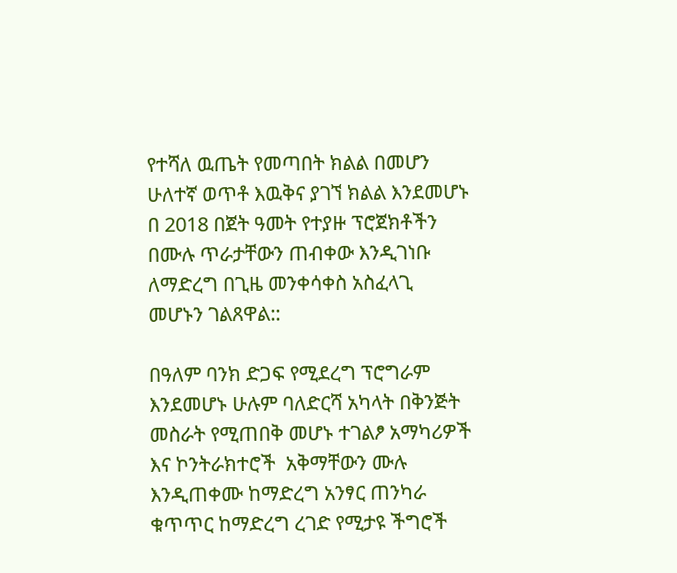የተሻለ ዉጤት የመጣበት ክልል በመሆን ሁለተኛ ወጥቶ እዉቅና ያገኘ ክልል እንደመሆኑ በ 2018 በጀት ዓመት የተያዙ ፕሮጀክቶችን በሙሉ ጥራታቸውን ጠብቀው እንዲገነቡ ለማድረግ በጊዜ መንቀሳቀስ አስፈላጊ መሆኑን ገልጸዋል::

በዓለም ባንክ ድጋፍ የሚደረግ ፕሮግራም እንደመሆኑ ሁሉም ባለድርሻ አካላት በቅንጅት መስራት የሚጠበቅ መሆኑ ተገልፆ አማካሪዎች እና ኮንትራክተሮች  አቅማቸውን ሙሉ እንዲጠቀሙ ከማድረግ አንፃር ጠንካራ ቁጥጥር ከማድረግ ረገድ የሚታዩ ችግሮች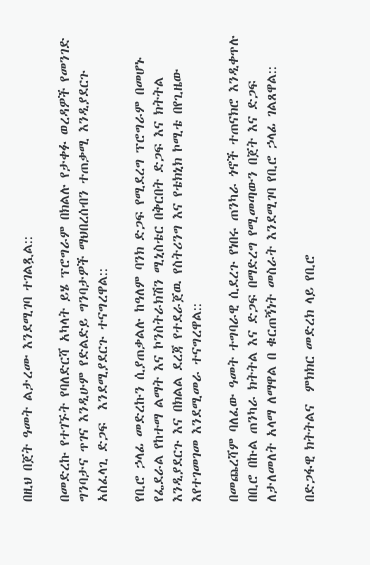በዚህ በጀት ዓመት ልታረሙ እንደሚገባ ተገልጿል::

በመድረኩ የተገኙት የባለድርሻ አካላት ይሄ ፕሮግራም በክልሉ የታቀፉ ወረዳዎች የመንገድ ግንባታና ጥገና እንዲሁም የድልድይ ግንባታዎች ማህበረሰብን ተጠቃሚ እንዲያደርጉ አስፈላጊ ድጋፍ  እንደሚያደርጉ ተናግረዋል::

የቢሮ ኃላፊ መድረኩን ሲያጠቃልሉ ከዓለም ባንክ ድጋፍ የሚደረግ ፕሮግራም በመሆኑ የፌደራል የከተማ ልማት እና ኮንስትራክሽን ሚኒስቴር በቅርበት ድጋፍ እና ክትትል እንዲያደርጉ እና በክልል ደረጃ የተደራጀዉ የስትሪንግ እና የቴክኒክ ኮሚቴ በየጊዜው እየተገመገመ እንደሚመራ ተናግረዋል::

በመጨረሻም ባለፈው ዓመት ተግባራዊ ሲደረጉ የነበሩ ጠንካራ ጎኖች ተጠናክሮ እንዲቀጥሉ በቢሮ በኩል ጠንካራ ክትትል እና ድጋፍ በማድረግ የሚመጣውን በጀት እና ድጋፍ ለታለመለት አላማ ለማዋል በ ቁርጠኝነት መስራት እንደሚገባ የቢሮ ኃላፊ ገልጸዋል::

በድጋፋዊ ክትትልና  ምክክር መድረክ ላይ የቢሮ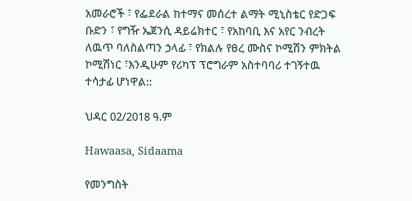አመራሮች ፣ የፌደራል ከተማና መሰረተ ልማት ሚኒስቴር የድጋፍ ቡድን ፣ የግዥ ኤጀንሲ ዳይሬክተር ፣ የአከባቢ እና አየር ንብረት ለዉጥ ባለስልጣን ኃላፊ ፣ የክልሉ የፀረ ሙስና ኮሚሽን ምክትል ኮሚሽነር ፣እንዲሁም የሪካፕ ፕሮግራም አስተባባሪ ተገኝተዉ ተሳታፊ ሆነዋል::

ህዳር 02/2018 ዓ.ም

Hawaasa, Sidaama

የመንግስት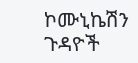ኮሙኒኬሽን ጉዳዮች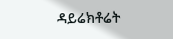ዳይሬክቶሬት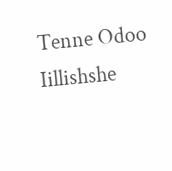Tenne Odoo Iillishshe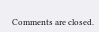Comments are closed.